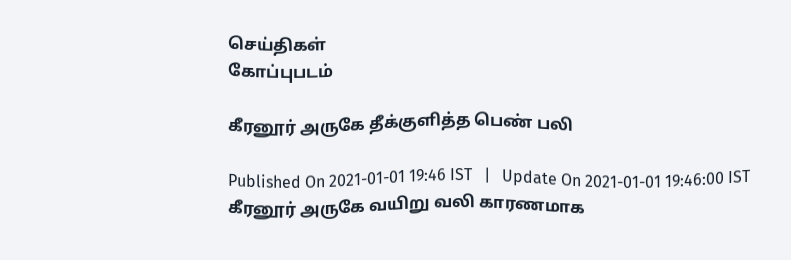செய்திகள்
கோப்புபடம்

கீரனூர் அருகே தீக்குளித்த பெண் பலி

Published On 2021-01-01 19:46 IST   |   Update On 2021-01-01 19:46:00 IST
கீரனூர் அருகே வயிறு வலி காரணமாக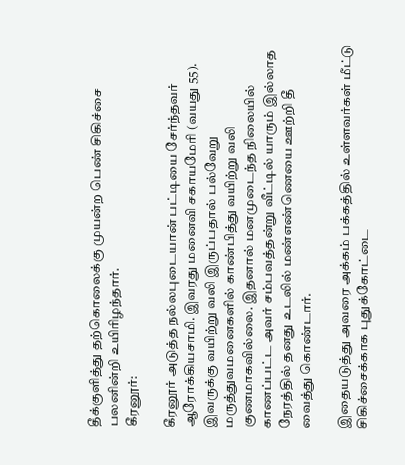தீக்குளித்து தற்கொலைக்கு முயன்ற பெண் சிகிச்சை பலனின்றி உயிரிழந்தார்.
கீரனூர்:

கீரனூர் அடுத்த நல்லபுடையான் பட்டியை சேர்ந்தவர் ஆரோக்கியசாமி. இவரது மனைவி சகாயமேரி (வயது 55). இவருக்கு வயிற்று வலி இருப்பதால் பல்வேறு மருத்துவமனைகளில் காண்பித்து வயிற்று வலி குணமாகவில்லை. இதனால் மனமுடைந்த நிலையில் காணப்பட்ட அவர் சம்பவத்தன்று வீட்டில் யாரும் இல்லாத நேரத்தில் தனது உடலில் மண்எண்ணெயை ஊற்றி தீ வைத்து கொண்டார்.

இதையடுத்து அவரை அக்கம் பக்கத்தில் உள்ளவர்கள் மீட்டு சிகிச்சைக்காக புதுக்கோட்டை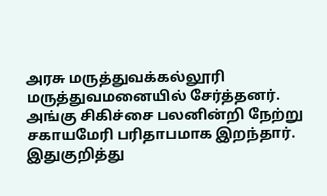அரசு மருத்துவக்கல்லூரி மருத்துவமனையில் சேர்த்தனர். அங்கு சிகிச்சை பலனின்றி நேற்று சகாயமேரி பரிதாபமாக இறந்தார். இதுகுறித்து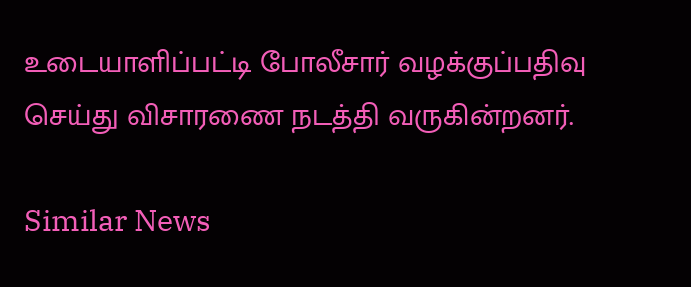உடையாளிப்பட்டி போலீசார் வழக்குப்பதிவு செய்து விசாரணை நடத்தி வருகின்றனர்.

Similar News